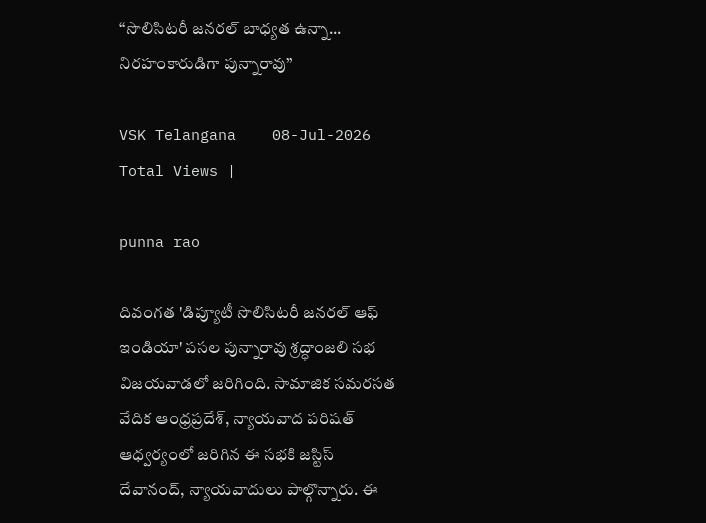‘‘సొలిసిటరీ జనరల్ బాధ్యత ఉన్నా... నిరహంకారుడిగా పున్నారావు’’

VSK Telangana    08-Jul-2026
Total Views |

punna rao

దివంగత 'డిప్యూటీ సొలిసిటరీ జనరల్ ఆఫ్ ఇండియా' పసల పున్నారావు శ్రద్ధాంజలి సభ విజయవాడలో జరిగింది. సామాజిక సమరసత వేదిక ఆంధ్రప్రదేశ్, న్యాయవాద పరిషత్ ఆధ్వర్యంలో జరిగిన ఈ సభకి జస్టిస్ దేవానంద్, న్యాయవాదులు పాల్గొన్నారు. ఈ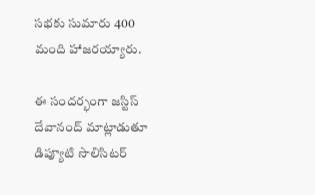సభకు సుమారు 400 మంది హాజరయ్యారు.

ఈ సందర్భంగా జస్టిస్ దేవానంద్ మాట్లాడుతూ డిప్యూటి సొలిసిటర్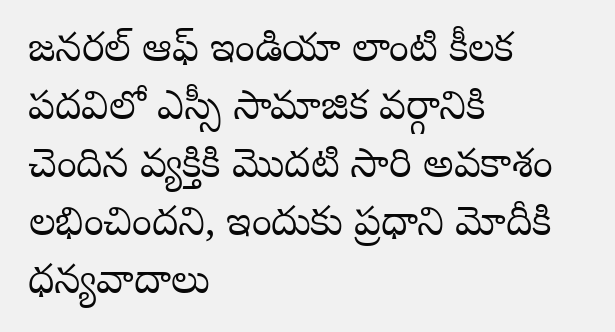జనరల్ ఆఫ్ ఇండియా లాంటి కీలక పదవిలో ఎస్సీ సామాజిక వర్గానికి చెందిన వ్యక్తికి మొదటి సారి అవకాశం లభించిందని, ఇందుకు ప్రధాని మోదీకి ధన్యవాదాలు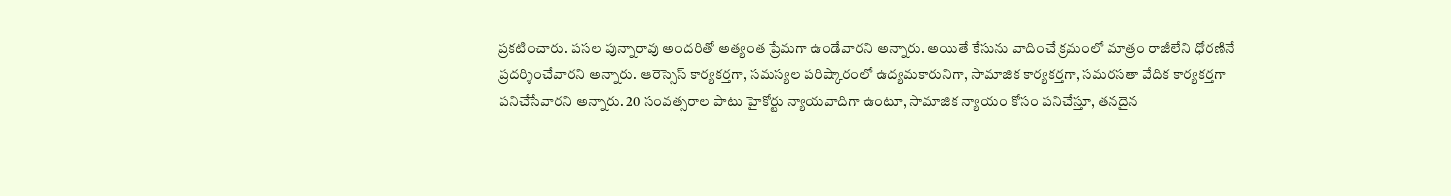ప్రకటించారు. పసల పున్నారావు అందరితో అత్యంత ప్రేమగా ఉండేవారని అన్నారు. అయితే కేసును వాదించే క్రమంలో మాత్రం రాజీలేని ధోరణినే ప్రదర్శించేవారని అన్నారు. ఆరెస్సెస్ కార్యకర్తగా, సమస్యల పరిష్కారంలో ఉద్యమకారునిగా, సామాజిక కార్యకర్తగా, సమరసతా వేదిక కార్యకర్తగా పనిచేసేవారని అన్నారు. 20 సంవత్సరాల పాటు హైకోర్టు న్యాయవాదిగా ఉంటూ, సామాజిక న్యాయం కోసం పనిచేస్తూ, తనదైన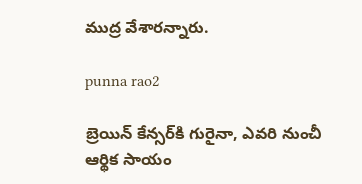ముద్ర వేశారన్నారు.

punna rao2

బ్రెయిన్ కేన్సర్‌కి గురైనా, ఎవరి నుంచీ ఆర్థిక సాయం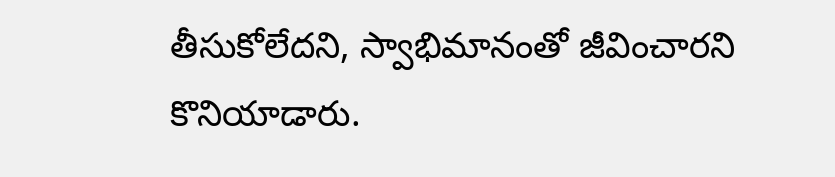తీసుకోలేదని, స్వాభిమానంతో జీవించారని కొనియాడారు.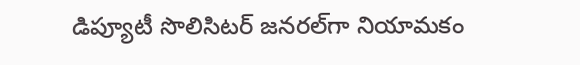డిప్యూటీ సొలిసిటర్ జనరల్‌గా నియామకం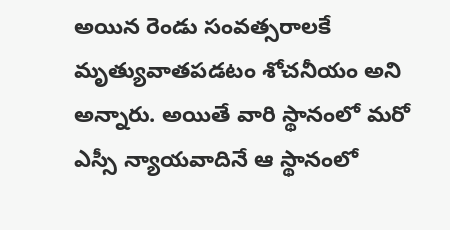అయిన రెండు సంవత్సరాలకే మృత్యువాతపడటం శోచనీయం అని అన్నారు. అయితే వారి స్థానంలో మరో ఎస్సీ న్యాయవాదినే ఆ స్థానంలో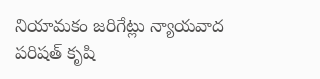నియామకం జరిగేట్లు న్యాయవాద పరిషత్ కృషి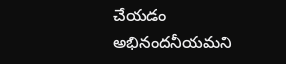చేయడం అభినందనీయమని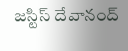జస్టిస్ దేవానంద్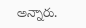అన్నారు.